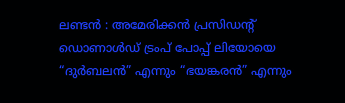ലണ്ടൻ : അമേരിക്കൻ പ്രസിഡന്റ് ഡൊണാൾഡ് ട്രംപ് പോപ്പ് ലിയോയെ “ദുർബലൻ” എന്നും “ഭയങ്കരൻ” എന്നും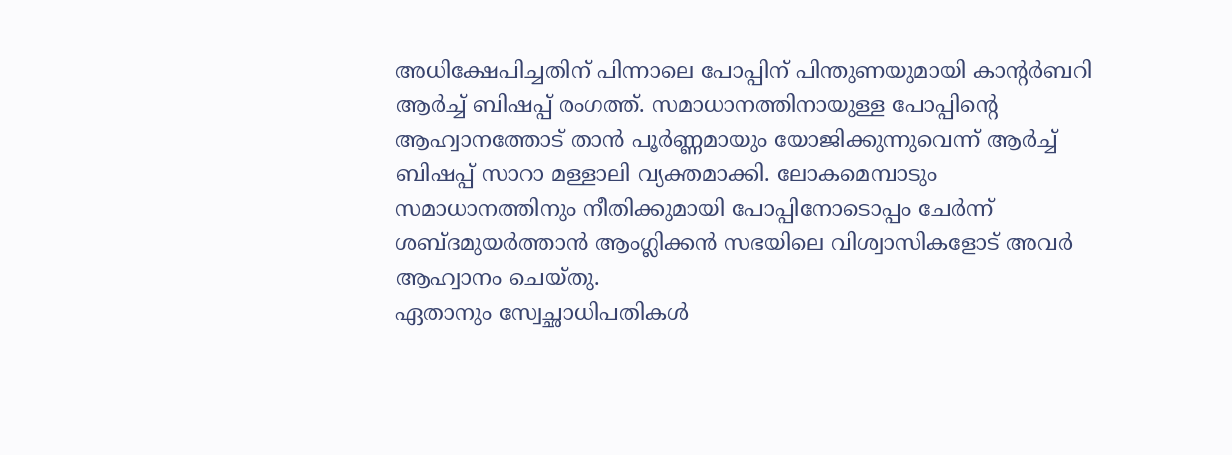അധിക്ഷേപിച്ചതിന് പിന്നാലെ പോപ്പിന് പിന്തുണയുമായി കാന്റർബറി ആർച്ച് ബിഷപ്പ് രംഗത്ത്. സമാധാനത്തിനായുള്ള പോപ്പിന്റെ ആഹ്വാനത്തോട് താൻ പൂർണ്ണമായും യോജിക്കുന്നുവെന്ന് ആർച്ച് ബിഷപ്പ് സാറാ മള്ളാലി വ്യക്തമാക്കി. ലോകമെമ്പാടും സമാധാനത്തിനും നീതിക്കുമായി പോപ്പിനോടൊപ്പം ചേർന്ന് ശബ്ദമുയർത്താൻ ആംഗ്ലിക്കൻ സഭയിലെ വിശ്വാസികളോട് അവർ ആഹ്വാനം ചെയ്തു.
ഏതാനും സ്വേച്ഛാധിപതികൾ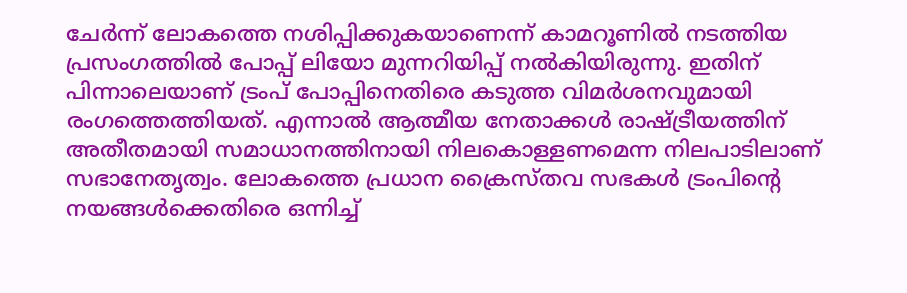ചേർന്ന് ലോകത്തെ നശിപ്പിക്കുകയാണെന്ന് കാമറൂണിൽ നടത്തിയ പ്രസംഗത്തിൽ പോപ്പ് ലിയോ മുന്നറിയിപ്പ് നൽകിയിരുന്നു. ഇതിന് പിന്നാലെയാണ് ട്രംപ് പോപ്പിനെതിരെ കടുത്ത വിമർശനവുമായി രംഗത്തെത്തിയത്. എന്നാൽ ആത്മീയ നേതാക്കൾ രാഷ്ട്രീയത്തിന് അതീതമായി സമാധാനത്തിനായി നിലകൊള്ളണമെന്ന നിലപാടിലാണ് സഭാനേതൃത്വം. ലോകത്തെ പ്രധാന ക്രൈസ്തവ സഭകൾ ട്രംപിന്റെ നയങ്ങൾക്കെതിരെ ഒന്നിച്ച്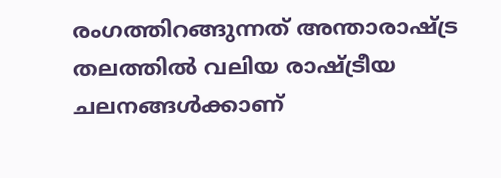രംഗത്തിറങ്ങുന്നത് അന്താരാഷ്ട്ര തലത്തിൽ വലിയ രാഷ്ട്രീയ ചലനങ്ങൾക്കാണ്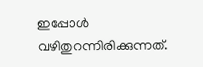ഇപ്പോൾ വഴിതുറന്നിരിക്കുന്നത്.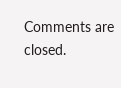Comments are closed.